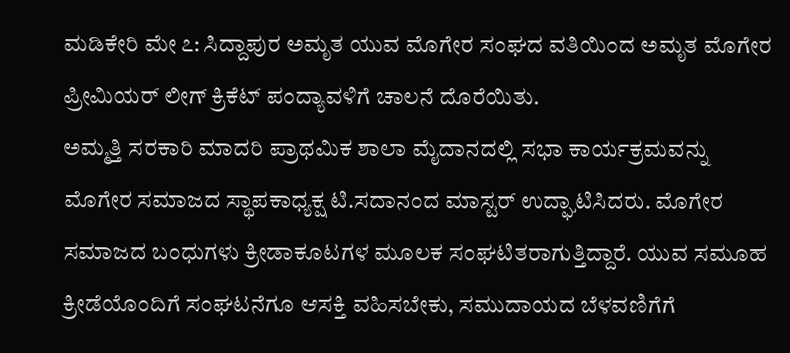ಮಡಿಕೇರಿ ಮೇ ೭: ಸಿದ್ದಾಪುರ ಅಮೃತ ಯುವ ಮೊಗೇರ ಸಂಘದ ವತಿಯಿಂದ ಅಮೃತ ಮೊಗೇರ ಪ್ರೀಮಿಯರ್ ಲೀಗ್ ಕ್ರಿಕೆಟ್ ಪಂದ್ಯಾವಳಿಗೆ ಚಾಲನೆ ದೊರೆಯಿತು.
ಅಮ್ಮತ್ತಿ ಸರಕಾರಿ ಮಾದರಿ ಪ್ರಾಥಮಿಕ ಶಾಲಾ ಮೈದಾನದಲ್ಲಿ ಸಭಾ ಕಾರ್ಯಕ್ರಮವನ್ನು ಮೊಗೇರ ಸಮಾಜದ ಸ್ಥಾಪಕಾಧ್ಯಕ್ಷ ಟಿ.ಸದಾನಂದ ಮಾಸ್ಟರ್ ಉದ್ಘಾಟಿಸಿದರು. ಮೊಗೇರ ಸಮಾಜದ ಬಂಧುಗಳು ಕ್ರೀಡಾಕೂಟಗಳ ಮೂಲಕ ಸಂಘಟಿತರಾಗುತ್ತಿದ್ದಾರೆ. ಯುವ ಸಮೂಹ ಕ್ರೀಡೆಯೊಂದಿಗೆ ಸಂಘಟನೆಗೂ ಆಸಕ್ತಿ ವಹಿಸಬೇಕು, ಸಮುದಾಯದ ಬೆಳವಣಿಗೆಗೆ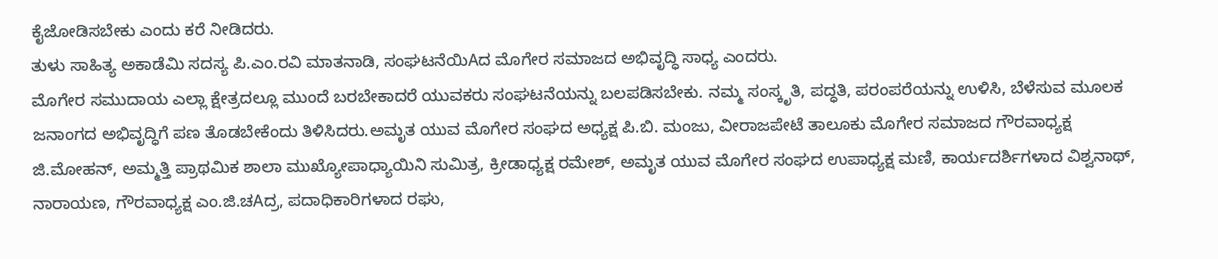ಕೈಜೋಡಿಸಬೇಕು ಎಂದು ಕರೆ ನೀಡಿದರು.
ತುಳು ಸಾಹಿತ್ಯ ಅಕಾಡೆಮಿ ಸದಸ್ಯ ಪಿ.ಎಂ.ರವಿ ಮಾತನಾಡಿ, ಸಂಘಟನೆಯಿAದ ಮೊಗೇರ ಸಮಾಜದ ಅಭಿವೃದ್ಧಿ ಸಾಧ್ಯ ಎಂದರು.
ಮೊಗೇರ ಸಮುದಾಯ ಎಲ್ಲಾ ಕ್ಷೇತ್ರದಲ್ಲೂ ಮುಂದೆ ಬರಬೇಕಾದರೆ ಯುವಕರು ಸಂಘಟನೆಯನ್ನು ಬಲಪಡಿಸಬೇಕು. ನಮ್ಮ ಸಂಸ್ಕೃತಿ, ಪದ್ಧತಿ, ಪರಂಪರೆಯನ್ನು ಉಳಿಸಿ, ಬೆಳೆಸುವ ಮೂಲಕ ಜನಾಂಗದ ಅಭಿವೃದ್ಧಿಗೆ ಪಣ ತೊಡಬೇಕೆಂದು ತಿಳಿಸಿದರು.ಅಮೃತ ಯುವ ಮೊಗೇರ ಸಂಘದ ಅಧ್ಯಕ್ಷ ಪಿ.ಬಿ. ಮಂಜು, ವೀರಾಜಪೇಟೆ ತಾಲೂಕು ಮೊಗೇರ ಸಮಾಜದ ಗೌರವಾಧ್ಯಕ್ಷ ಜಿ.ಮೋಹನ್, ಅಮ್ಮತ್ತಿ ಪ್ರಾಥಮಿಕ ಶಾಲಾ ಮುಖ್ಯೋಪಾಧ್ಯಾಯಿನಿ ಸುಮಿತ್ರ, ಕ್ರೀಡಾಧ್ಯಕ್ಷ ರಮೇಶ್, ಅಮೃತ ಯುವ ಮೊಗೇರ ಸಂಘದ ಉಪಾಧ್ಯಕ್ಷ ಮಣಿ, ಕಾರ್ಯದರ್ಶಿಗಳಾದ ವಿಶ್ವನಾಥ್, ನಾರಾಯಣ, ಗೌರವಾಧ್ಯಕ್ಷ ಎಂ.ಜಿ.ಚAದ್ರ, ಪದಾಧಿಕಾರಿಗಳಾದ ರಘು,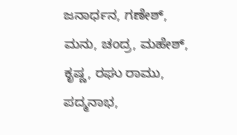ಜನಾರ್ಧನ, ಗಣೇಶ್, ಮನು, ಚಂದ್ರ, ಮಹೇಶ್, ಕೃಷ್ಣ, ರಘು ರಾಮು, ಪದ್ಮನಾಭ,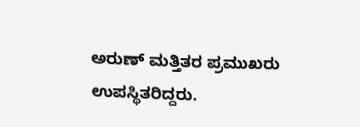ಅರುಣ್ ಮತ್ತಿತರ ಪ್ರಮುಖರು ಉಪಸ್ಥಿತರಿದ್ದರು.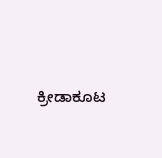ಕ್ರೀಡಾಕೂಟ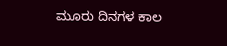ಮೂರು ದಿನಗಳ ಕಾಲ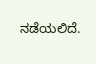ನಡೆಯಲಿದೆ.